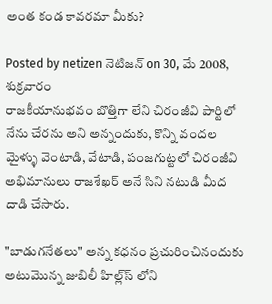అంత కండ కావరమా మీకు?

Posted by netizen నెటిజన్ on 30, మే 2008, శుక్రవారం
రాజకీయానుభవం బొత్తిగా లేని చిరంజీవి పార్టిలో నేను చేరను అని అన్నందుకు, కొన్ని వందల మైళ్ళు వెంటాడి, వేటాడి, పంజగుట్టలో చిరంజీవి అభిమానులు రాజశేఖర్ అనే సిని నటుడి మీద దాడి చేసారు.

"బాడుగనేతలు" అన్న కధనం ప్రచురించినందుకు అటుమొన్న జుబిలీ హిల్ల్‌స్ లోని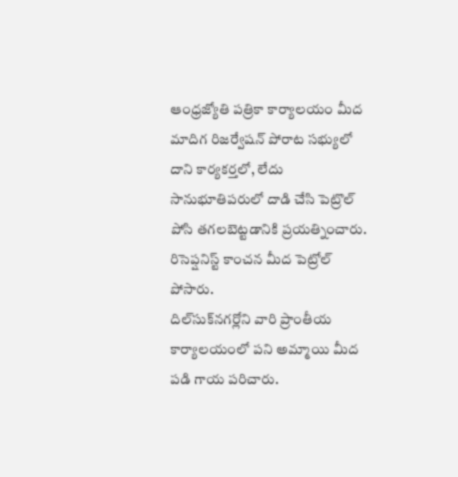ఆంధ్రజ్యోతి పత్రికా కార్యాలయం మీద మాదిగ రిజర్వేషన్ పోరాట సభ్యులో దాని కార్యకర్తలో, లేదు సానుభూతిపరులో దాడి చేసి పెట్రొల్ పోసి తగలబెట్టడానికి ప్రయత్నించారు. రిసెప్షనిస్ట్ కాంచన మీద పెట్రోల్ పోసారు.
దిల్‌సుక్‌నగర్లోని వారి ప్రాంతీయ కార్యాలయంలో పని అమ్మాయి మీద పడి గాయ పరిచారు.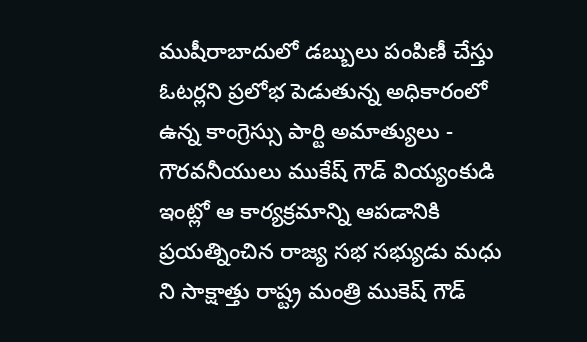ముషీరాబాదులో డబ్బులు పంపిణీ చేస్తు ఓటర్లని ప్రలోభ పెడుతున్న అధికారంలో ఉన్న కాంగ్రెస్సు పార్టి అమాత్యులు - గౌరవనీయులు ముకేష్ గౌడ్ వియ్యంకుడి ఇంట్లో ఆ కార్యక్రమాన్ని ఆపడానికి ప్రయత్నించిన రాజ్య సభ సభ్యుడు మధు ని సాక్షాత్తు రాష్ట్ర మంత్రి ముకెష్ గౌడ్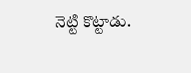నెట్టి కొట్టాడు.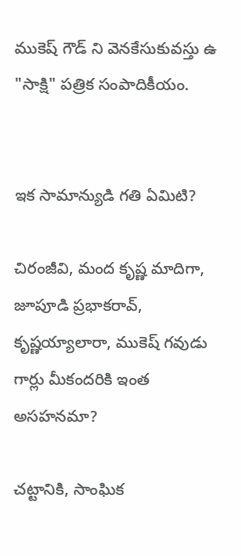ముకెష్ గౌడ్ ని వెనకేసుకువస్తు ఉ "సాక్షి" పత్రిక సంపాదికీయం.


ఇక సామాన్యుడి గతి ఏమిటి?

చిరంజీవి, మంద కృష్ణ మాదిగా, జూపూడి ప్రభాకరావ్, కృష్ణయ్యాలారా, ముకెష్ గవుడు గార్లు మీకందరికి ఇంత అసహనమా?

చట్టానికి, సాంఘిక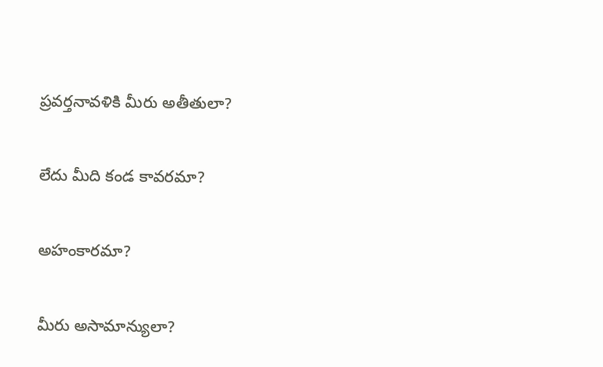ప్రవర్తనావళికి మీరు అతీతులా?

లేదు మీది కండ కావరమా?

అహంకారమా?

మీరు అసామాన్యులా?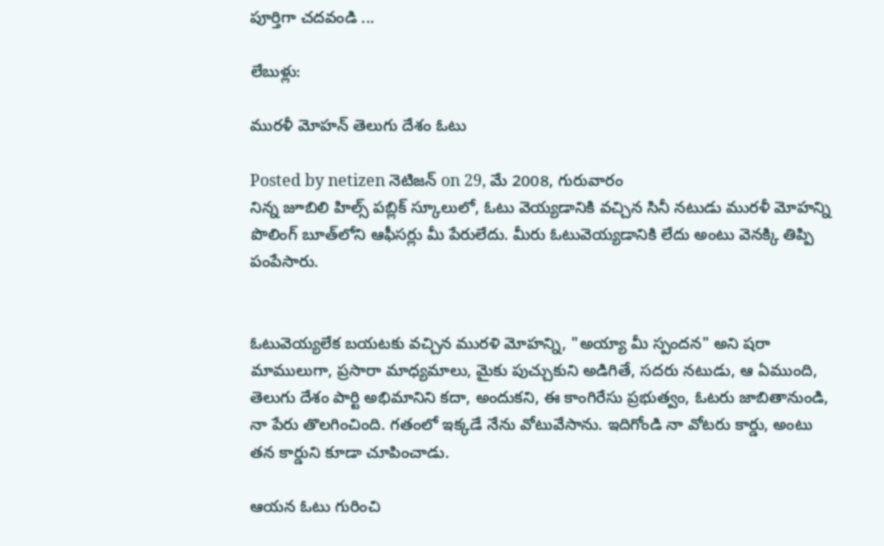పూర్తిగా చదవండి ...

లేబుళ్లు:

మురళీ మోహన్ తెలుగు దేశం ఓటు

Posted by netizen నెటిజన్ on 29, మే 2008, గురువారం
నిన్న జూబిలి హిల్స్ పబ్లిక్ స్కూలులో, ఓటు వెయ్యడానికి వచ్చిన సినీ నటుడు మురళీ మోహన్ని పొలింగ్ బూత్‌లోని ఆఫీసర్లు మీ పేరులేదు. మీరు ఓటువెయ్యడానికి లేదు అంటు వెనక్కి తిప్పి పంపేసారు.


ఓటువెయ్యలేక బయటకు వచ్చిన మురళి మోహన్ని, "అయ్యా మీ స్పందన" అని షరా మాములుగా, ప్రసారా మాధ్యమాలు, మైకు పుచ్చుకుని అడిగితే, సదరు నటుడు, ఆ ఏముంది, తెలుగు దేశం పార్టి అభిమానిని కదా, అందుకని, ఈ కాంగిరేసు ప్రభుత్వం, ఓటరు జాబితానుండి, నా పేరు తొలగించింది. గతంలో ఇక్కడే నేను వోటువేసాను. ఇదిగోండి నా వోటరు కార్డు, అంటు తన కార్డుని కూడా చూపించాడు.

ఆయన ఓటు గురించి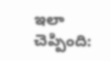ఇలా చెప్పింది: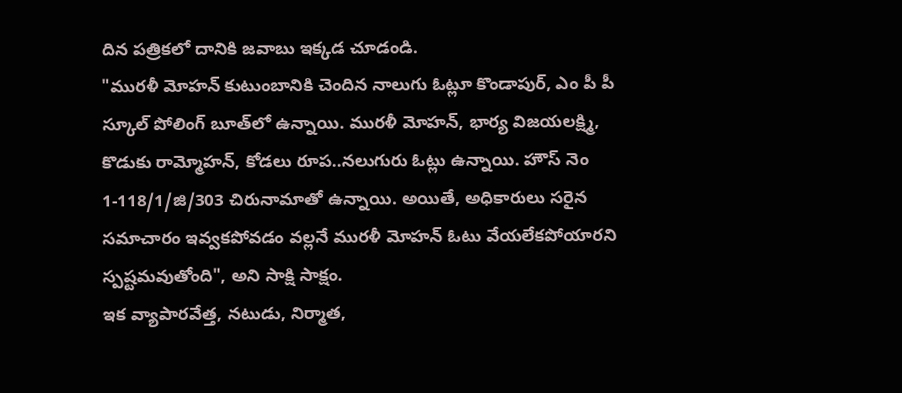దిన పత్రికలో దానికి జవాబు ఇక్కడ చూడండి.
"మురళీ మోహన్ కుటుంబానికి చెందిన నాలుగు ఓట్లూ కొండాపుర్, ఎం పీ పీ స్కూల్ పోలింగ్ బూత్‌లో ఉన్నాయి. మురళీ మోహన్, భార్య విజయలక్ష్మి, కొడుకు రామ్మోహన్, కోడలు రూప..నలుగురు ఓట్లు ఉన్నాయి. హౌస్ నెం 1-118/1/జి/303 చిరునామాతో ఉన్నాయి. అయితే, అధికారులు సరైన సమాచారం ఇవ్వకపోవడం వల్లనే మురళీ మోహన్ ఓటు వేయలేకపోయారని స్పష్టమవుతోంది", అని సాక్షి సాక్షం.
ఇక వ్యాపారవేత్త, నటుడు, నిర్మాత,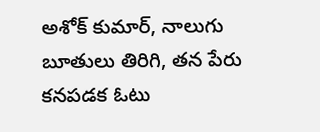అశోక్ కుమార్, నాలుగు బూతులు తిరిగి, తన పేరు కనపడక ఓటు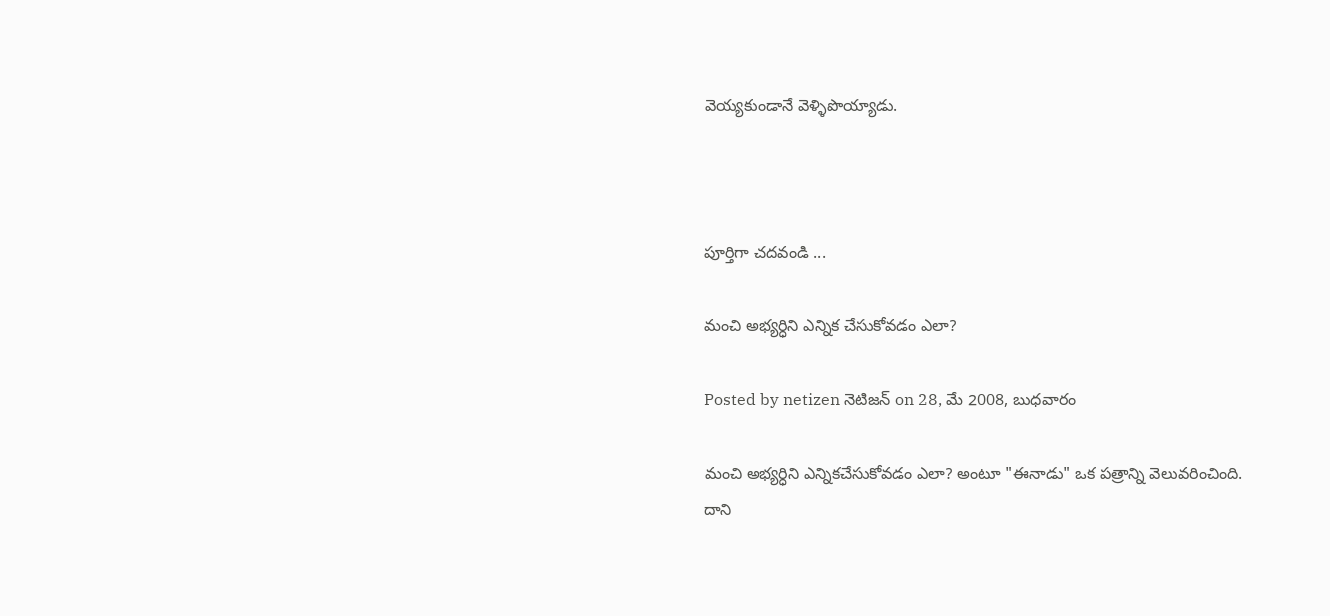వెయ్యకుండానే వెళ్ళిపొయ్యాడు.



పూర్తిగా చదవండి ...

మంచి అభ్యర్ధిని ఎన్నిక చేసుకోవడం ఎలా?

Posted by netizen నెటిజన్ on 28, మే 2008, బుధవారం

మంచి అభ్యర్ధిని ఎన్నికచేసుకోవడం ఎలా? అంటూ "ఈనాడు" ఒక పత్రాన్ని వెలువరించింది.
దాని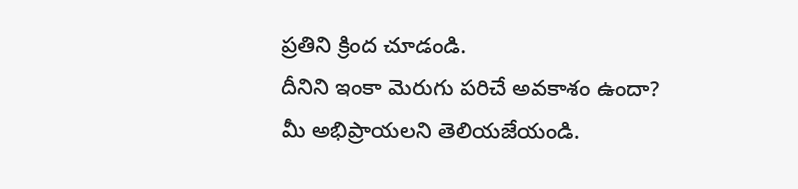ప్రతిని క్రింద చూడండి.
దీనిని ఇంకా మెరుగు పరిచే అవకాశం ఉందా?
మీ అభిప్రాయలని తెలియజేయండి.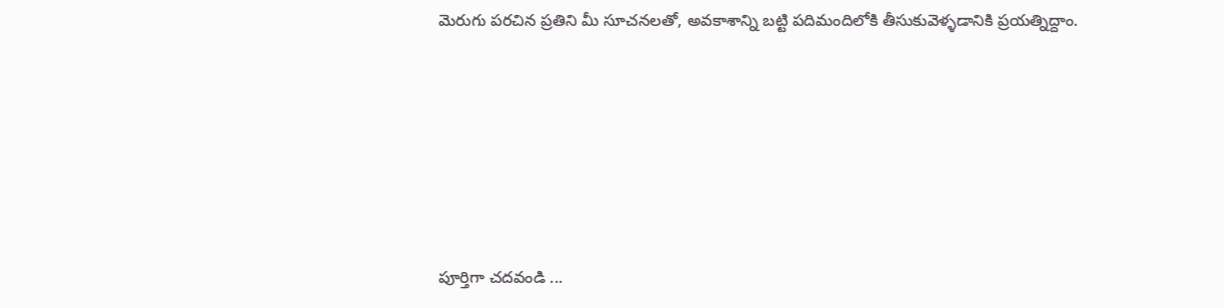మెరుగు పరచిన ప్రతిని మీ సూచనలతో, అవకాశాన్ని బట్టి పదిమందిలోకి తీసుకువెళ్ళడానికి ప్రయత్నిద్దాం.






పూర్తిగా చదవండి ...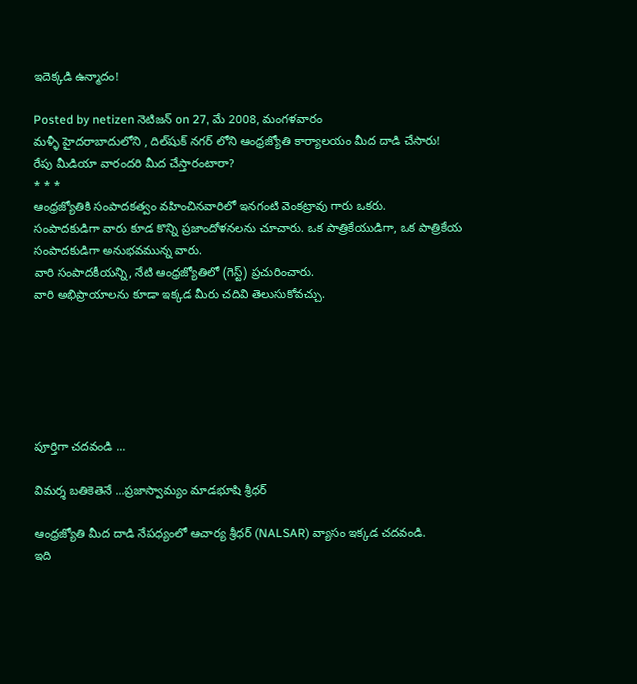ఇదెక్కడి ఉన్మాదం!

Posted by netizen నెటిజన్ on 27, మే 2008, మంగళవారం
మళ్ళీ హైదరాబాదులోని , దిల్‌షుక్ నగర్ లోని ఆంధ్రజ్యోతి కార్యాలయం మీద దాడి చేసారు!
రేపు మీడియా వారందరి మీద చేస్తారంటారా?
* * *
ఆంధ్రజ్యోతికి సంపాదకత్వం వహించినవారిలో ఇనగంటి వెంకట్రావు గారు ఒకరు.
సంపాదకుడిగా వారు కూడ కొన్ని ప్రజాందోళనలను చూచారు. ఒక పాత్రికేయుడిగా, ఒక పాత్రికేయ సంపాదకుడిగా అనుభవమున్న వారు.
వారి సంపాదకీయన్ని, నేటి ఆంధ్రజ్యోతిలో (గెస్ట్) ప్రచురించారు.
వారి అభిప్రాయాలను కూడా ఇక్కడ మీరు చదివి తెలుసుకోవచ్చు.






పూర్తిగా చదవండి ...

విమర్శ బతికెతెనే ...ప్రజాస్వామ్యం మాడభూషి శ్రీధర్

ఆంధ్రజ్యోతి మీద దాడి నేపధ్యంలో ఆచార్య శ్రీధర్ (NALSAR) వ్యాసం ఇక్కడ చదవండి.
ఇది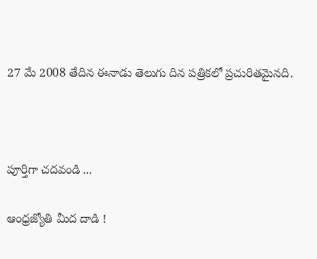27 మే 2008 తేదిన ఈనాడు తెలుగు దిన పత్రికలో ప్రచురితమైనది.



పూర్తిగా చదవండి ...

ఆంధ్రజ్యోతి మీద దాడి !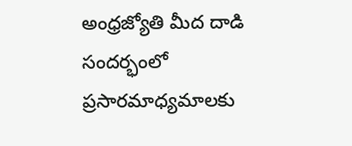అంధ్రజ్యోతి మీద దాడి సందర్భంలో ప్రసారమాధ్యమాలకు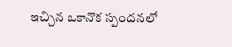ఇచ్చిన ఒకానొక స్పందనలో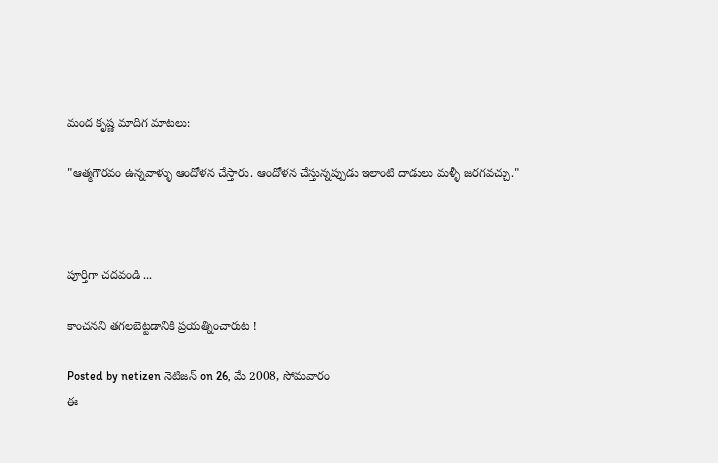మంద కృష్ణ మాదిగ మాటలు:

"ఆత్మగౌరవం ఉన్నవాళ్ళు ఆందోళన చేస్తారు. ఆందోళన చేస్తున్నప్పుడు ఇలాంటి దాడులు మళ్ళీ జరగవచ్చు."



పూర్తిగా చదవండి ...

కాంచనని తగలబెట్టడానికి ప్రయత్నించారుట !

Posted by netizen నెటిజన్ on 26, మే 2008, సోమవారం
ఈ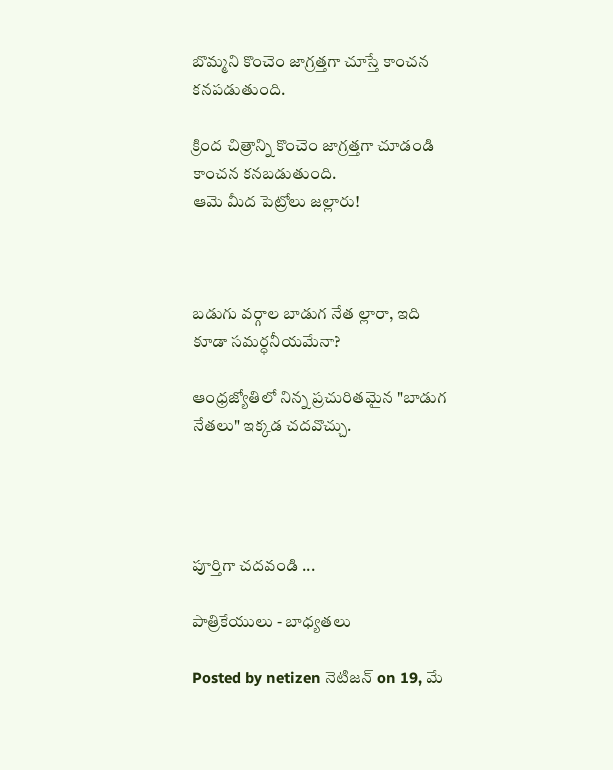బొమ్మని కొంచెం జాగ్రత్తగా చూస్తే కాంచన కనపడుతుంది.

క్రింద చిత్రాన్ని కొంచెం జాగ్రత్తగా చూడండి కాంచన కనబడుతుంది.
ఆమె మీద పెట్రోలు జల్లారు!



బడుగు వర్గాల బాడుగ నేత ల్లారా, ఇది కూడా సమర్ధనీయమేనా?

ఆంధ్రజ్యోతిలో నిన్న ప్రచురితమైన "బాడుగ నేతలు" ఇక్కడ చదవొచ్చు.




పూర్తిగా చదవండి ...

పాత్రికేయులు - బాధ్యతలు

Posted by netizen నెటిజన్ on 19, మే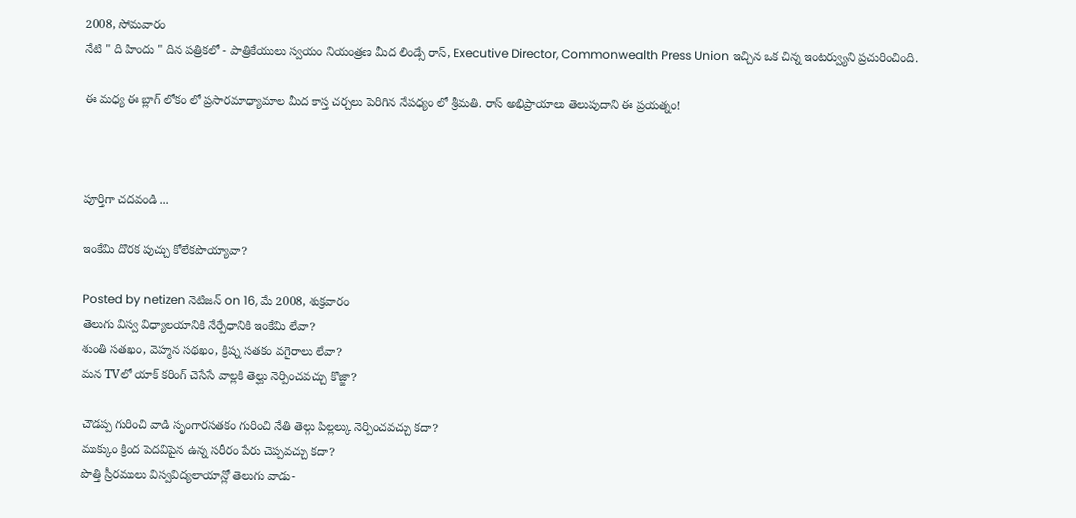2008, సోమవారం
నేటి " ది హిందు " దిన పత్రికలో - పాత్రికేయులు స్వయం నియంత్రణ మీద లిండ్సే రాస్, Executive Director, Commonwealth Press Union ఇచ్చిన ఒక చిన్న ఇంటర్వ్యుని ప్రచురించింది.

ఈ మధ్య ఈ బ్లాగ్ లోకం లో ప్రసారమాధ్యామాల మీద కాస్త చర్చలు పెరిగిన నేపధ్యం లో శ్రీమతి. రాస్ అభిప్రాయాలు తెలుపుదాని ఈ ప్రయత్నం!



పూర్తిగా చదవండి ...

ఇంకేమి దొరక పుచ్చు కోలేకపొయ్యావా?

Posted by netizen నెటిజన్ on 16, మే 2008, శుక్రవారం
తెలుగు విస్వ విధ్యాలయానికి నేర్పేధానికి ఇంకేమి లేవా?
శుంతి సతఖం, వెహ్మన సథఖం, క్రిష్న సతకం వగైరాలు లేవా?
మన TVలో యాక్ కరింగ్ చెసేసే వాల్లకి తెల్ఘు నెర్పించవచ్చు కొజ్జా?

చౌడప్ప గురించి వాడి సృంగారసతకం గురించి నేతి తెల్గు పిల్లల్కు నెర్పించవచ్చు కదా?
ముక్కుం క్రింద పెదవిపైన ఉన్న సరీరం పేరు చెప్పవచ్చు కదా?
పొత్తి స్రీరములు విస్వవిద్యలాయాన్లో తెలుగు వాడు-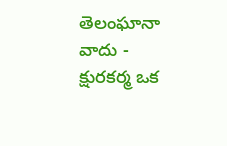తెలంఘానా వాదు - క్షురకర్మ ఒక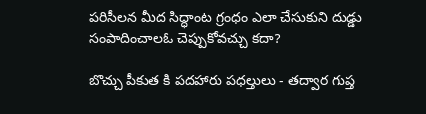పరిసీలన మీద సిద్ధాంట గ్రంధం ఎలా చేసుకుని దుడ్డు సంపాదించాలఓ చెప్పుకోవచ్చు కదా?

బొచ్చు పీకుత కి పదహారు పధల్తులు - తద్వార గుప్త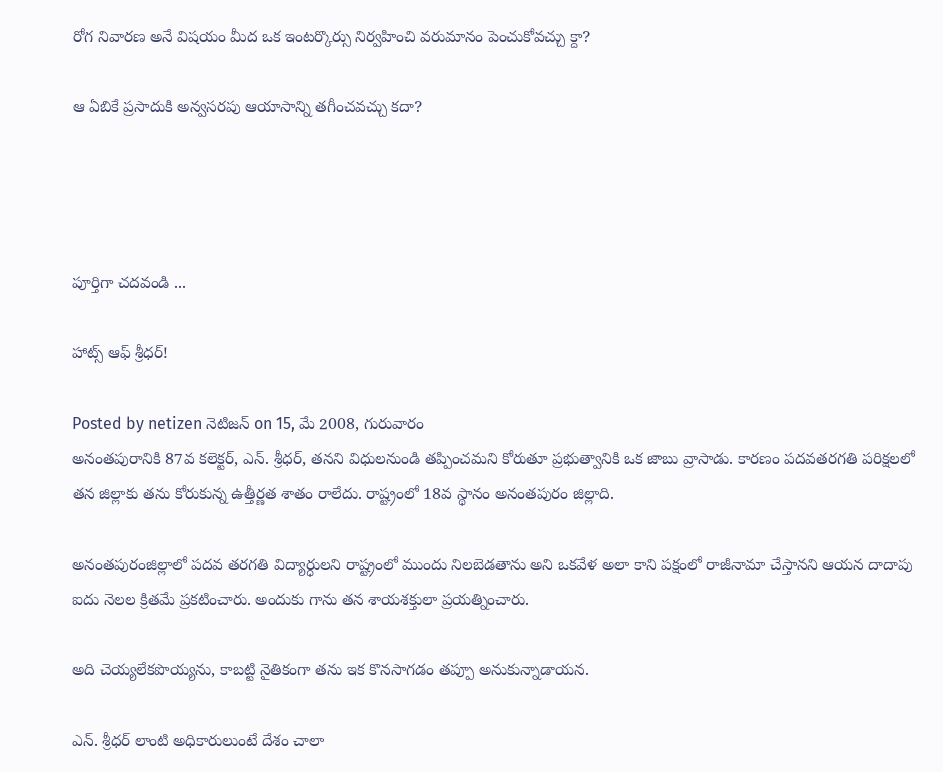రోగ నివారణ అనే విషయం మీద ఒక ఇంటర్కొర్సు నిర్వహించి వరుమానం పెంచుకోవచ్చు క్దా?

ఆ ఏబికే ప్రసాదుకి అన్వసరపు ఆయాసాన్ని తగీంచవచ్చు కదా?




పూర్తిగా చదవండి ...

హాట్స్ ఆఫ్ శ్రీధర్!

Posted by netizen నెటిజన్ on 15, మే 2008, గురువారం
అనంతపురానికి 87వ కలెక్టర్, ఎన్. శ్రీధర్, తనని విధులనుండి తప్పించమని కోరుతూ ప్రభుత్వానికి ఒక జాబు వ్రాసాడు. కారణం పదవతరగతి పరిక్షలలో తన జిల్లాకు తను కోరుకున్న ఉత్తీర్ణత శాతం రాలేదు. రాష్ట్రంలో 18వ స్థానం అనంతపురం జిల్లాది.

అనంతపురంజిల్లాలో పదవ తరగతి విద్యార్ధులని రాష్ట్రంలో ముందు నిలబెడతాను అని ఒకవేళ అలా కాని పక్షంలో రాజీనామా చేస్తానని ఆయన దాదాపు ఐదు నెలల క్రితమే ప్రకటించారు. అందుకు గాను తన శాయశక్తులా ప్రయత్నించారు.

అది చెయ్యలేకపొయ్యను, కాబట్టి నైతికంగా తను ఇక కొనసాగడం తప్పూ అనుకున్నాడాయన.

ఎన్. శ్రీధర్ లాంటి అధికారులుంటే దేశం చాలా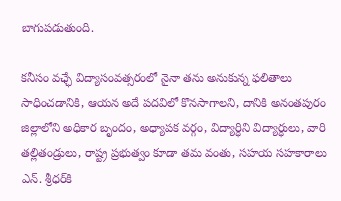బాగుపడుతుంది.

కనీసం వఛ్ఛే విద్యాసంవత్సరంలో నైనా తను అనుకున్న ఫలితాలు సాధించడానికి, ఆయన అదే పదవిలో కొనసాగాలని, దానికి అనంతపురం జిల్లాలోని అధికార బృందం, అధ్యాపక వర్గం, విద్యార్ధిని విద్యార్ధులు, వారి తల్లితండ్రులు, రాష్ట్ర ప్రభుత్వం కూడా తమ వంతు, సహయ సహకారాలు ఎన్. శ్రీధర్‌కి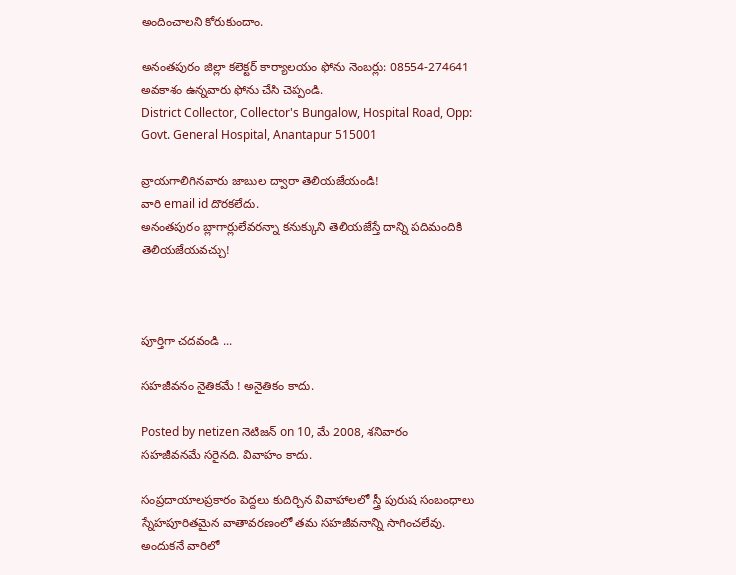అందించాలని కోరుకుందాం.

అనంతపురం జిల్లా కలెక్టర్ కార్యాలయం ఫోను నెంబర్లు: 08554-274641
అవకాశం ఉన్నవారు ఫోను చేసి చెప్పండి.
District Collector, Collector's Bungalow, Hospital Road, Opp: Govt. General Hospital, Anantapur 515001

వ్రాయగాలిగినవారు జాబుల ద్వారా తెలియజేయండి!
వారి email id దొరకలేదు.
అనంతపురం బ్లాగార్లులేవరన్నా కనుక్కుని తెలియజేస్తే దాన్ని పదిమందికి తెలియజేయవచ్చు!



పూర్తిగా చదవండి ...

సహజీవనం నైతికమే ! అనైతికం కాదు.

Posted by netizen నెటిజన్ on 10, మే 2008, శనివారం
సహజీవనమే సరైనది. వివాహం కాదు.

సంప్రదాయాలప్రకారం పెద్దలు కుదిర్చిన వివాహాలలో స్త్రీ పురుష సంబంధాలు స్నేహపూరితమైన వాతావరణంలో తమ సహజీవనాన్ని సాగించలేవు. అందుకనే వారిలో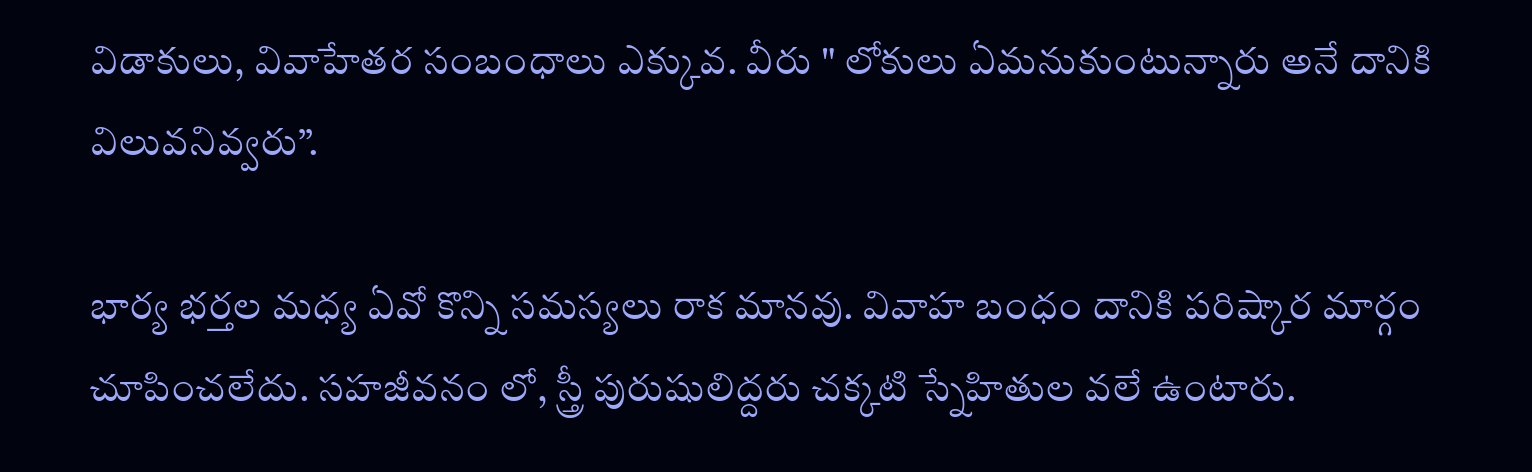విడాకులు, వివాహేతర సంబంధాలు ఎక్కువ. వీరు " లోకులు ఏమనుకుంటున్నారు అనే దానికి విలువనివ్వరు”.

భార్య భర్తల మధ్య ఏవో కొన్ని సమస్యలు రాక మానవు. వివాహ బంధం దానికి పరిష్కార మార్గం చూపించలేదు. సహజీవనం లో, స్త్రీ పురుషులిద్దరు చక్కటి స్నేహితుల వలే ఉంటారు.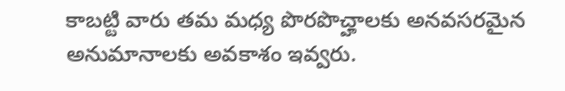కాబట్టి వారు తమ మధ్య పొరపొచ్హాలకు అనవసరమైన అనుమానాలకు అవకాశం ఇవ్వరు.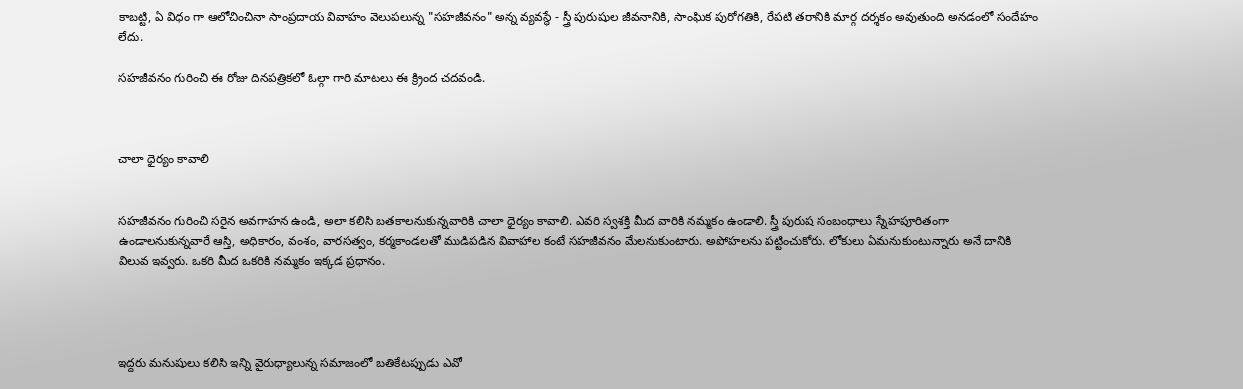కాబట్టి, ఏ విధం గా ఆలోచించినా సాంప్రదాయ వివాహం వెలుపలున్న "సహజీవనం" అన్న వ్యవస్థే - స్త్రీ పురుషుల జీవనానికి, సాంఘిక పురోగతికి, రేపటి తరానికి మార్గ దర్శకం అవుతుంది అనడంలో సందేహం లేదు.

సహజీవనం గురించి ఈ రోజు దినపత్రికలో ఓల్గా గారి మాటలు ఈ క్ర్రింద చదవండి.



చాలా ధైర్యం కావాలి


సహజీవనం గురించి సరైన అవగాహన ఉండి, అలా కలిసి బతకాలనుకున్నవారికి చాలా ధైర్యం కావాలి. ఎవరి స్వశక్తి మీద వారికి నమ్మకం ఉండాలి. స్త్రీ పురుష సంబంధాలు స్నేహపూరితంగా ఉండాలనుకున్నవారే ఆస్తి, అధికారం, వంశం, వారసత్వం, కర్మకాండలతో ముడిపడిన వివాహాల కంటే సహజీవనం మేలనుకుంటారు. అపోహలను పట్టించుకోరు. లోకులు ఏమనుకుంటున్నారు అనే దానికి విలువ ఇవ్వరు. ఒకరి మీద ఒకరికి నమ్మకం ఇక్కడ ప్రధానం.




ఇద్దరు మనుషులు కలిసి ఇన్ని వైరుధ్యాలున్న సమాజంలో బతికేటప్పుడు ఎవో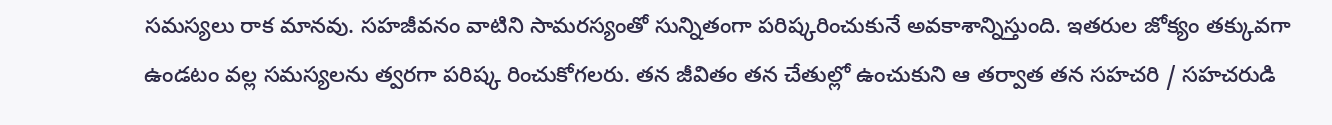సమస్యలు రాక మానవు. సహజీవనం వాటిని సామరస్యంతో సున్నితంగా పరిష్కరించుకునే అవకాశాన్నిస్తుంది. ఇతరుల జోక్యం తక్కువగా ఉండటం వల్ల సమస్యలను త్వరగా పరిష్క రించుకోగలరు. తన జీవితం తన చేతుల్లో ఉంచుకుని ఆ తర్వాత తన సహచరి / సహచరుడి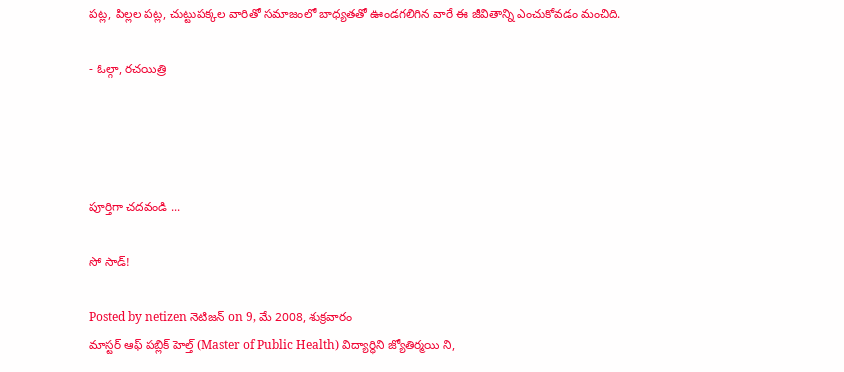పట్ల, పిల్లల పట్ల, చుట్టుపక్కల వారితో సమాజంలో బాధ్యతతో ఊండగలిగిన వారే ఈ జీవితాన్ని ఎంచుకోవడం మంచిది.

- ఓల్గా, రచయిత్రి




పూర్తిగా చదవండి ...

సో సాడ్!

Posted by netizen నెటిజన్ on 9, మే 2008, శుక్రవారం
మాస్టర్ ఆఫ్ పబ్లిక్ హెల్త్ (Master of Public Health) విద్యార్ధిని జ్యోతిర్మయి ని,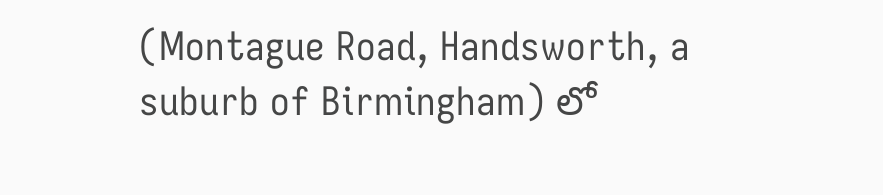(Montague Road, Handsworth, a suburb of Birmingham) లో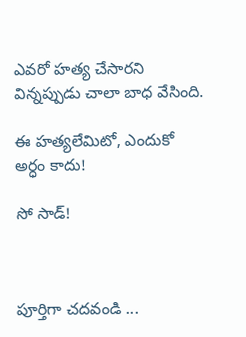ఎవరో హత్య చేసారని విన్నప్పుడు చాలా బాధ వేసింది.

ఈ హత్యలేమిటో, ఎందుకో అర్ధం కాదు!

సో సాడ్!



పూర్తిగా చదవండి ...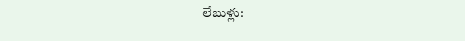లేబుళ్లు: